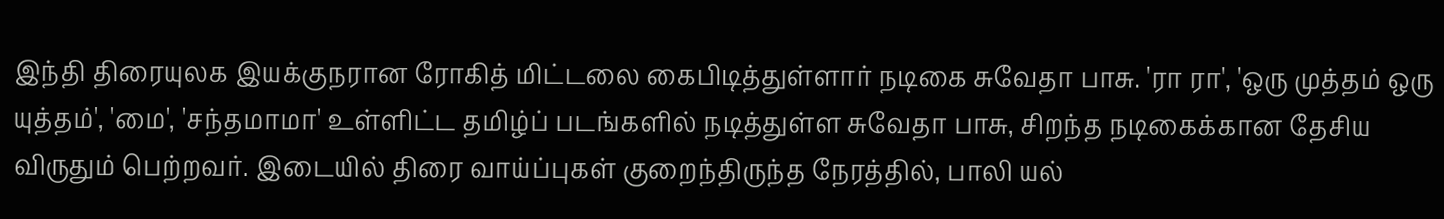இந்தி திரையுலக இயக்குநரான ரோகித் மிட்டலை கைபிடித்துள்ளார் நடிகை சுவேதா பாசு. 'ரா ரா', 'ஒரு முத்தம் ஒரு யுத்தம்', 'மை', 'சந்தமாமா' உள்ளிட்ட தமிழ்ப் படங்களில் நடித்துள்ள சுவேதா பாசு, சிறந்த நடிகைக்கான தேசிய விருதும் பெற்றவர். இடையில் திரை வாய்ப்புகள் குறைந்திருந்த நேரத்தில், பாலி யல்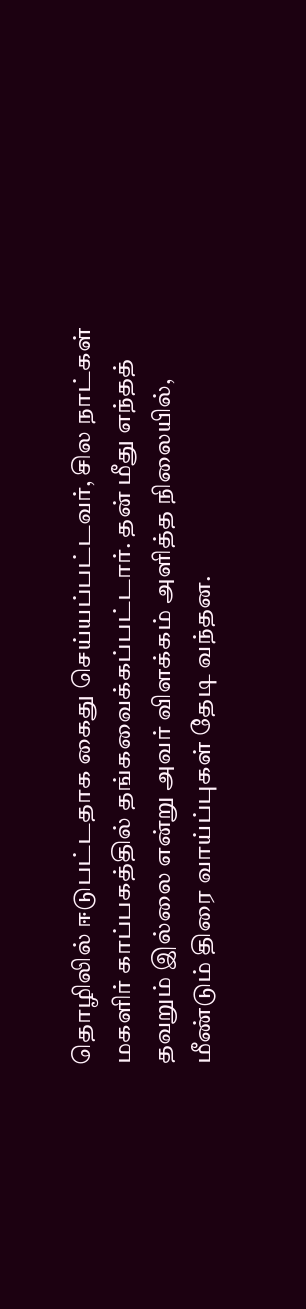தொழிலில் ஈடுபட்டதாக கைது செய்யப்பட்டவர், சில நாட்கள் மகளிர் காப்பகத்தில் தங்கவைக்கப்பட்டார். தன் மீது எந்தத் தவறும் இல்லை என்று அவர் விளக்கம் அளித்த நிலையில், மீண்டும் திரை வாய்ப்புகள் தேடி வந்தன.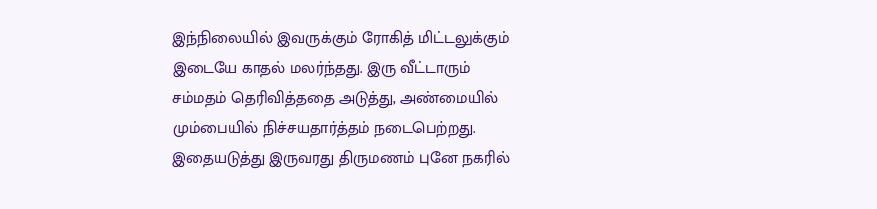இந்நிலையில் இவருக்கும் ரோகித் மிட்டலுக்கும் இடையே காதல் மலர்ந்தது. இரு வீட்டாரும் சம்மதம் தெரிவித்ததை அடுத்து, அண்மையில் மும்பையில் நிச்சயதார்த்தம் நடைபெற்றது. இதையடுத்து இருவரது திருமணம் புனே நகரில்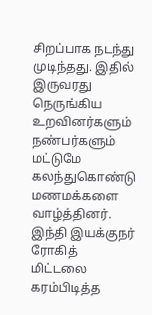சிறப்பாக நடந்து முடிந்தது. இதில் இருவரது நெருங்கிய உறவினர்களும் நண்பர்களும் மட்டுமே கலந்துகொண்டு மணமக்களை வாழ்த்தினர்.
இந்தி இயக்குநர் ரோகித் மிட்டலை கரம்பிடித்த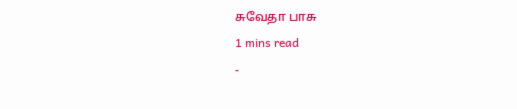சுவேதா பாசு
1 mins read
-